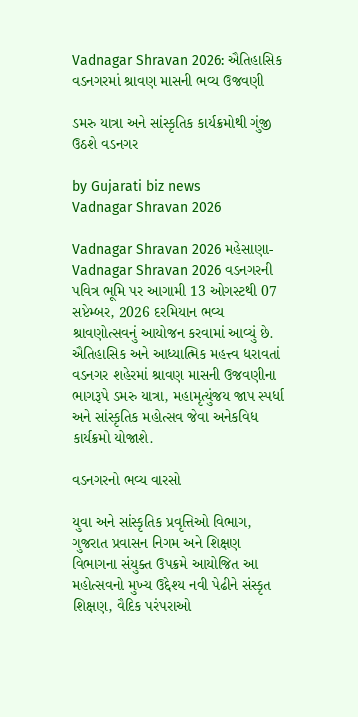Vadnagar Shravan 2026: ઐતિહાસિક વડનગરમાં શ્રાવણ માસની ભવ્ય ઉજવણી

ડમરુ યાત્રા અને સાંસ્કૃતિક કાર્યક્રમોથી ગુંજી ઉઠશે વડનગર

by Gujarati biz news
Vadnagar Shravan 2026

Vadnagar Shravan 2026 મહેસાણા- Vadnagar Shravan 2026 વડનગરની પવિત્ર ભૂમિ પર આગામી 13 ઓગસ્ટથી 07 સપ્ટેમ્બર, 2026 દરમિયાન ભવ્ય શ્રાવણોત્સવનું આયોજન કરવામાં આવ્યું છે. ઐતિહાસિક અને આધ્યાત્મિક મહત્ત્વ ધરાવતાં વડનગર શહેરમાં શ્રાવણ માસની ઉજવણીના ભાગરૂપે ડમરુ યાત્રા, મહામૃત્યુંજય જાપ સ્પર્ધા અને સાંસ્કૃતિક મહોત્સવ જેવા અનેકવિધ કાર્યક્રમો યોજાશે.

વડનગરનો ભવ્ય વારસો

યુવા અને સાંસ્કૃતિક પ્રવૃત્તિઓ વિભાગ, ગુજરાત પ્રવાસન નિગમ અને શિક્ષણ વિભાગના સંયુક્ત ઉપક્રમે આયોજિત આ મહોત્સવનો મુખ્ય ઉદ્દેશ્ય નવી પેઢીને સંસ્કૃત શિક્ષણ, વૈદિક પરંપરાઓ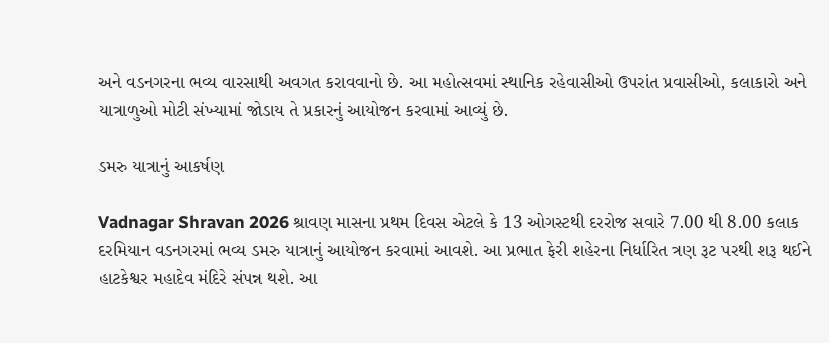અને વડનગરના ભવ્ય વારસાથી અવગત કરાવવાનો છે. આ મહોત્સવમાં સ્થાનિક રહેવાસીઓ ઉપરાંત પ્રવાસીઓ, કલાકારો અને યાત્રાળુઓ મોટી સંખ્યામાં જોડાય તે પ્રકારનું આયોજન કરવામાં આવ્યું છે.

ડમરુ યાત્રાનું આકર્ષણ

Vadnagar Shravan 2026 શ્રાવણ માસના પ્રથમ દિવસ એટલે કે 13 ઓગસ્ટથી દરરોજ સવારે 7.00 થી 8.00 કલાક દરમિયાન વડનગરમાં ભવ્ય ડમરુ યાત્રાનું આયોજન કરવામાં આવશે. આ પ્રભાત ફેરી શહેરના નિર્ધારિત ત્રણ રૂટ પરથી શરૂ થઈને હાટકેશ્વર મહાદેવ મંદિરે સંપન્ન થશે. આ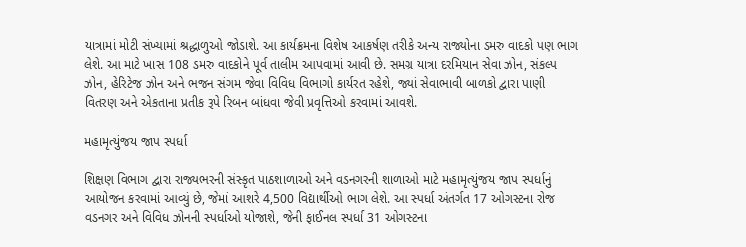યાત્રામાં મોટી સંખ્યામાં શ્રદ્ધાળુઓ જોડાશે. આ કાર્યક્રમના વિશેષ આકર્ષણ તરીકે અન્ય રાજ્યોના ડમરુ વાદકો પણ ભાગ લેશે. આ માટે ખાસ 108 ડમરુ વાદકોને પૂર્વ તાલીમ આપવામાં આવી છે. સમગ્ર યાત્રા દરમિયાન સેવા ઝોન, સંકલ્પ ઝોન, હેરિટેજ ઝોન અને ભજન સંગમ જેવા વિવિધ વિભાગો કાર્યરત રહેશે, જ્યાં સેવાભાવી બાળકો દ્વારા પાણી વિતરણ અને એકતાના પ્રતીક રૂપે રિબન બાંધવા જેવી પ્રવૃત્તિઓ કરવામાં આવશે.

મહામૃત્યુંજય જાપ સ્પર્ધા

શિક્ષણ વિભાગ દ્વારા રાજ્યભરની સંસ્કૃત પાઠશાળાઓ અને વડનગરની શાળાઓ માટે મહામૃત્યુંજય જાપ સ્પર્ધાનું આયોજન કરવામાં આવ્યું છે, જેમાં આશરે 4,500 વિદ્યાર્થીઓ ભાગ લેશે. આ સ્પર્ધા અંતર્ગત 17 ઓગસ્ટના રોજ વડનગર અને વિવિધ ઝોનની સ્પર્ધાઓ યોજાશે, જેની ફાઈનલ સ્પર્ધા 31 ઓગસ્ટના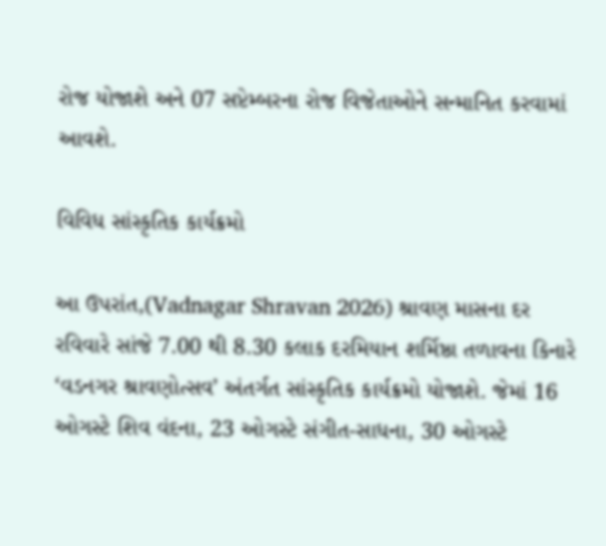રોજ યોજાશે અને 07 સપ્ટેમ્બરના રોજ વિજેતાઓને સન્માનિત કરવામાં આવશે.

વિવિધ સાંસ્કૃતિક કાર્યક્રમો

આ ઉપરાંત,(Vadnagar Shravan 2026) શ્રાવણ માસના દર રવિવારે સાંજે 7.00 થી 8.30 કલાક દરમિયાન શર્મિષ્ઠા તળાવના કિનારે ‘વડનગર શ્રાવણોત્સવ’ અંતર્ગત સાંસ્કૃતિક કાર્યક્રમો યોજાશે. જેમાં 16 ઓગસ્ટે શિવ વંદના, 23 ઓગસ્ટે સંગીત-સાધના, 30 ઓગસ્ટે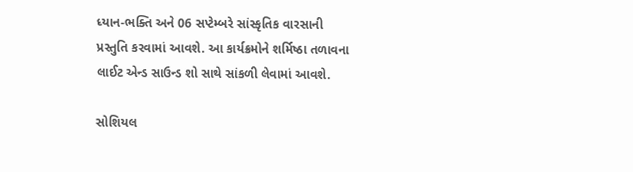ધ્યાન-ભક્તિ અને 06 સપ્ટેમ્બરે સાંસ્કૃતિક વારસાની પ્રસ્તુતિ કરવામાં આવશે. આ કાર્યક્રમોને શર્મિષ્ઠા તળાવના લાઈટ એન્ડ સાઉન્ડ શો સાથે સાંકળી લેવામાં આવશે.

સોશિયલ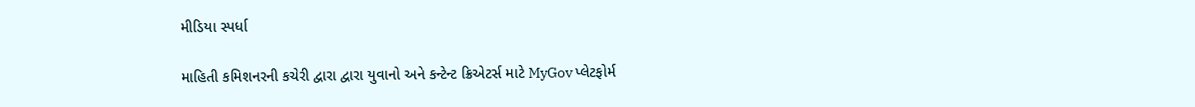મીડિયા સ્પર્ધા

માહિતી કમિશનરની કચેરી દ્વારા દ્વારા યુવાનો અને કન્ટેન્ટ ક્રિએટર્સ માટે MyGov પ્લેટફોર્મ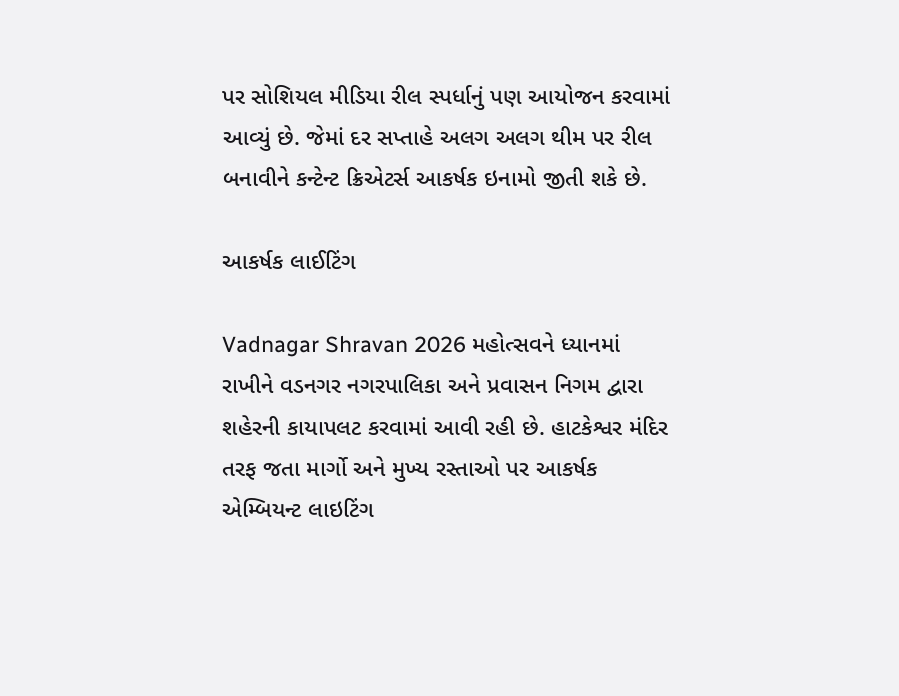પર સોશિયલ મીડિયા રીલ સ્પર્ધાનું પણ આયોજન કરવામાં આવ્યું છે. જેમાં દર સપ્તાહે અલગ અલગ થીમ પર રીલ બનાવીને કન્ટેન્ટ ક્રિએટર્સ આકર્ષક ઇનામો જીતી શકે છે.

આકર્ષક લાઈટિંગ

Vadnagar Shravan 2026 મહોત્સવને ધ્યાનમાં રાખીને વડનગર નગરપાલિકા અને પ્રવાસન નિગમ દ્વારા શહેરની કાયાપલટ કરવામાં આવી રહી છે. હાટકેશ્વર મંદિર તરફ જતા માર્ગો અને મુખ્ય રસ્તાઓ પર આકર્ષક એમ્બિયન્ટ લાઇટિંગ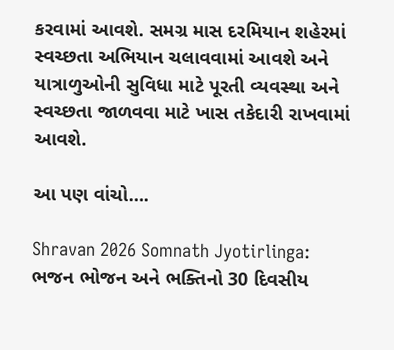કરવામાં આવશે. સમગ્ર માસ દરમિયાન શહેરમાં સ્વચ્છતા અભિયાન ચલાવવામાં આવશે અને યાત્રાળુઓની સુવિધા માટે પૂરતી વ્યવસ્થા અને સ્વચ્છતા જાળવવા માટે ખાસ તકેદારી રાખવામાં આવશે.

આ પણ વાંચો….

Shravan 2026 Somnath Jyotirlinga: ભજન ભોજન અને ભક્તિનો 30 દિવસીય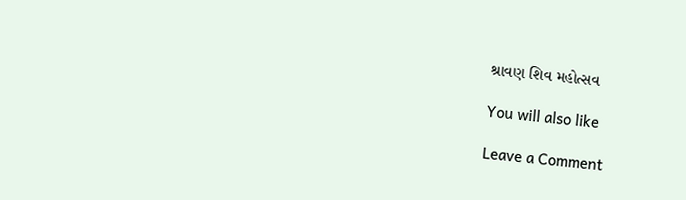શ્રાવણ શિવ મહોત્સવ

You will also like

Leave a Comment